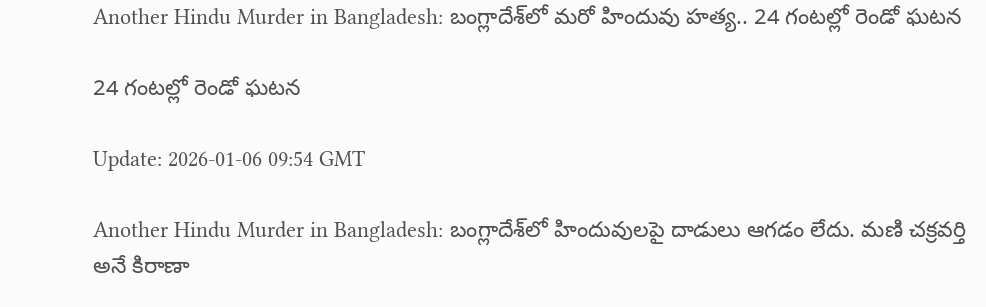Another Hindu Murder in Bangladesh: బంగ్లాదేశ్‌లో మరో హిందువు హత్య.. 24 గంటల్లో రెండో ఘటన

24 గంటల్లో రెండో ఘటన

Update: 2026-01-06 09:54 GMT

Another Hindu Murder in Bangladesh: బంగ్లాదేశ్‌లో హిందువులపై దాడులు ఆగడం లేదు. మణి చక్రవర్తి అనే కిరాణా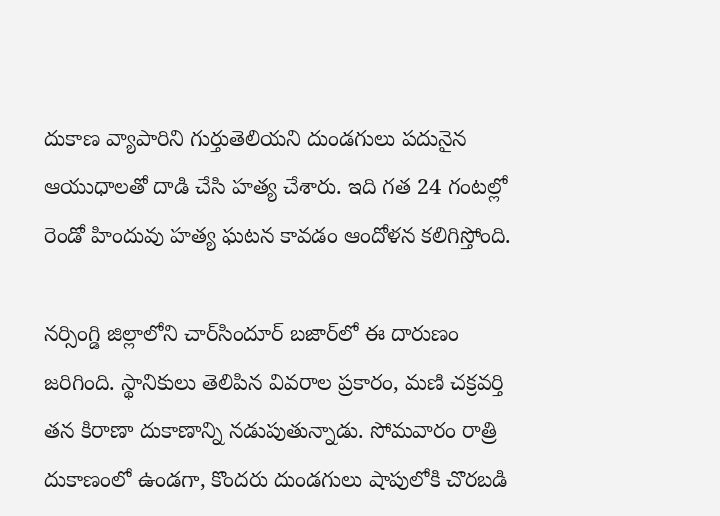దుకాణ వ్యాపారిని గుర్తుతెలియని దుండగులు పదునైన ఆయుధాలతో దాడి చేసి హత్య చేశారు. ఇది గత 24 గంటల్లో రెండో హిందువు హత్య ఘటన కావడం ఆందోళన కలిగిస్తోంది.

నర్సింగ్డి జిల్లాలోని చార్‌సిందూర్ బజార్‌లో ఈ దారుణం జరిగింది. స్థానికులు తెలిపిన వివరాల ప్రకారం, మణి చక్రవర్తి తన కిరాణా దుకాణాన్ని నడుపుతున్నాడు. సోమవారం రాత్రి దుకాణంలో ఉండగా, కొందరు దుండగులు షాపులోకి చొరబడి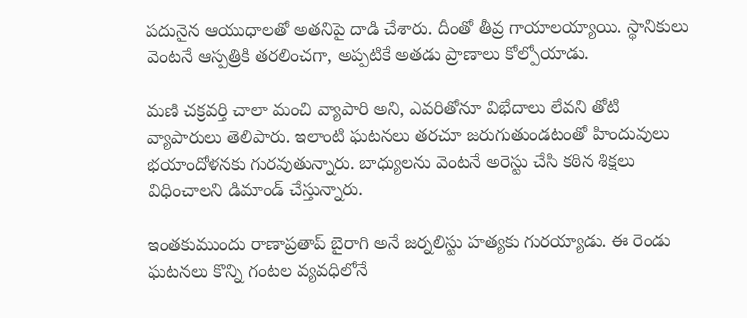పదునైన ఆయుధాలతో అతనిపై దాడి చేశారు. దీంతో తీవ్ర గాయాలయ్యాయి. స్థానికులు వెంటనే ఆస్పత్రికి తరలించగా, అప్పటికే అతడు ప్రాణాలు కోల్పోయాడు.

మణి చక్రవర్తి చాలా మంచి వ్యాపారి అని, ఎవరితోనూ విభేదాలు లేవని తోటి వ్యాపారులు తెలిపారు. ఇలాంటి ఘటనలు తరచూ జరుగుతుండటంతో హిందువులు భయాందోళనకు గురవుతున్నారు. బాధ్యులను వెంటనే అరెస్టు చేసి కఠిన శిక్షలు విధించాలని డిమాండ్ చేస్తున్నారు.

ఇంతకుముందు రాణాప్రతాప్ బైరాగి అనే జర్నలిస్టు హత్యకు గురయ్యాడు. ఈ రెండు ఘటనలు కొన్ని గంటల వ్యవధిలోనే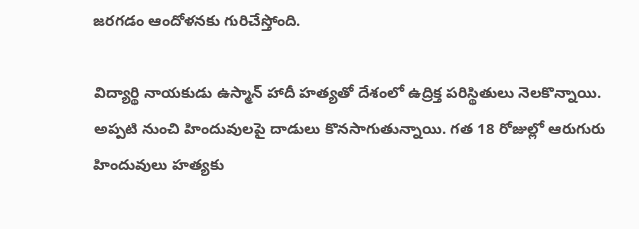జరగడం ఆందోళనకు గురిచేస్తోంది.

విద్యార్థి నాయకుడు ఉస్మాన్ హాదీ హత్యతో దేశంలో ఉద్రిక్త పరిస్థితులు నెలకొన్నాయి. అప్పటి నుంచి హిందువులపై దాడులు కొనసాగుతున్నాయి. గత 18 రోజుల్లో ఆరుగురు హిందువులు హత్యకు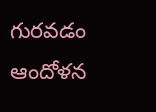గురవడం ఆందోళన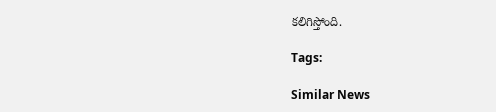కలిగిస్తోంది.

Tags:

Similar News